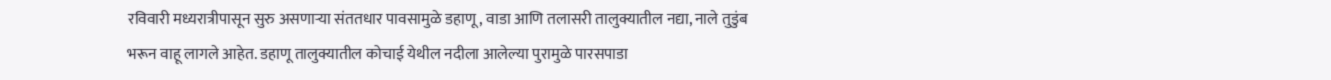रविवारी मध्यरात्रीपासून सुरु असणाऱ्या संततधार पावसामुळे डहाणू, वाडा आणि तलासरी तालुक्यातील नद्या, नाले तुडुंब भरून वाहू लागले आहेत. डहाणू तालुक्यातील कोचाई येथील नदीला आलेल्या पुरामुळे पारसपाडा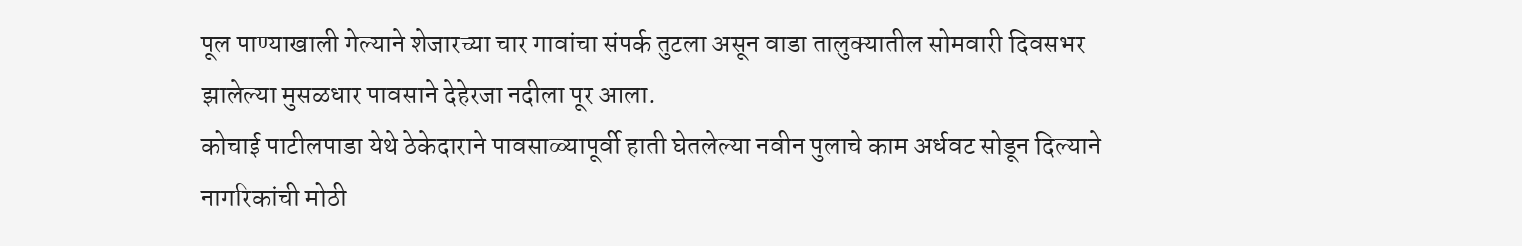पूल पाण्याखाली गेल्याने शेजारच्या चार गावांचा संपर्क तुटला असून वाडा तालुक्यातील सोमवारी दिवसभर झालेल्या मुसळधार पावसाने देहेरजा नदीला पूर आला.
कोचाई पाटीलपाडा येथे ठेकेदाराने पावसाळ्यापूर्वी हाती घेतलेल्या नवीन पुलाचे काम अर्धवट सोडून दिल्याने नागरिकांची मोठी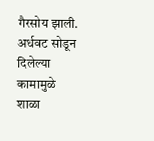गैरसोय झाली. अर्धवट सोडून दिलेल्या कामामुळे शाळा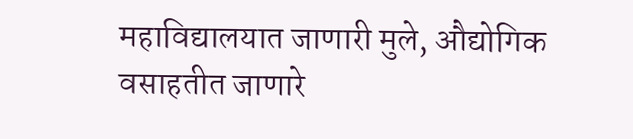महाविद्यालयात जाणारी मुले, औद्योगिक वसाहतीत जाणारे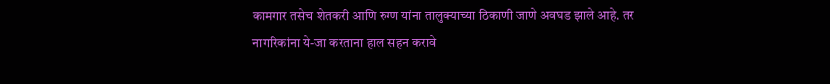कामगार तसेच शेतकरी आणि रुग्ण यांना तालुक्याच्या ठिकाणी जाणे अवघड झाले आहे. तर नागरिकांना ये-जा करताना हाल सहन करावे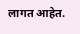लागत आहेत.